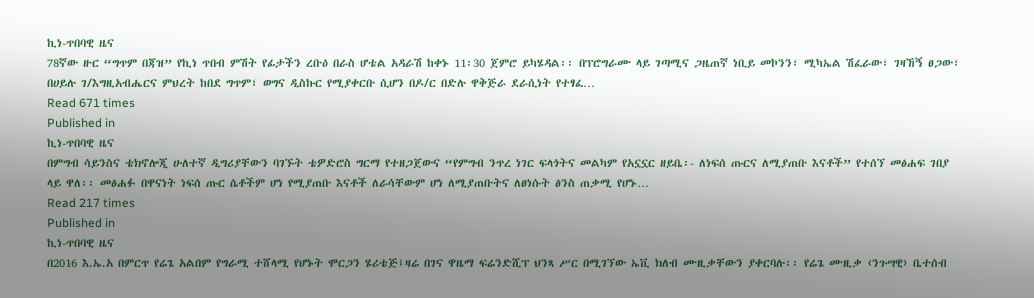ኪነ-ጥበባዊ ዜና
78ኛው ዙር “ግጥም በጃዝ” የኪነ ጥበብ ምሽት የፊታችን ረቡዕ በራስ ሆቴል አዳራሽ ከቀኑ 11፡30 ጀምሮ ይካሄዳል፡፡ በፕሮግራሙ ላይ ገጣሚና ጋዜጠኛ ነቢይ መኮንን፣ ሚካኤል ሽፈራው፣ ገዛኸኝ ፀጋው፣ በሀይሉ ገ/እግዚአብሔርና ምህረት ከበደ ግጥም፣ ወግና ዲስኩር የሚያቀርቡ ሲሆን በዶ/ር በድሉ ዋቅጅራ ደራሲነት የተፃፈ…
Read 671 times
Published in
ኪነ-ጥበባዊ ዜና
በምግብ ሳይንስና ቴክኖሎጂ ሁለተኛ ዲግሪያቸውን ባገኙት ቴዎድሮስ ግርማ የተዘጋጀውና “የምግብ ንጥረ ነገር ፍላጎትና መልካም የአኗኗር ዘይቤ፡- ለነፍሰ ጡርና ለሚያጠቡ እናቶች” የተሰኘ መፅሐፍ ገበያ ላይ ዋለ፡፡ መፅሐፉ በዋናነት ነፍሰ ጡር ሴቶችም ሆነ የሚያጠቡ እናቶች ለራሳቸውም ሆነ ለሚያጠቡትና ለፀነሱት ፅንስ ጠቃሚ የሆኑ…
Read 217 times
Published in
ኪነ-ጥበባዊ ዜና
በ2016 እ.ኤ.አ በምርጥ የሬጌ አልበም የግራሚ ተሸላሚ የሆኑት ሞርጋን ሄሪቴጅ፤ዛሬ በገና ዋዜማ ፍሬንድሺፕ ህንጻ ሥር በሚገኘው ኤቪ ክለብ ሙዚቃቸውን ያቀርባሉ፡፡ የሬጌ ሙዚቃ ‹ንጉሣዊ› ቤተሰብ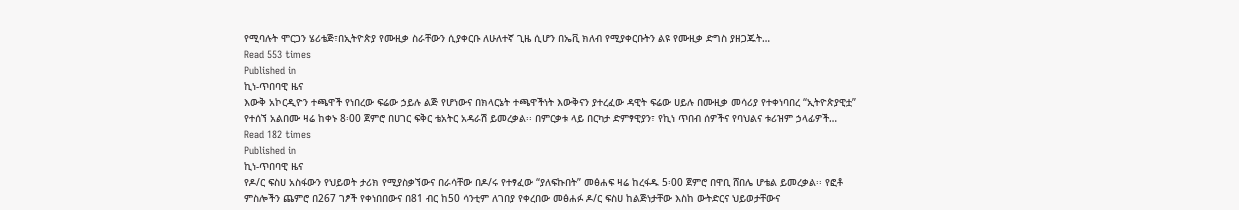የሚባሉት ሞርጋን ሄሪቴጅ፣በኢትዮጵያ የሙዚቃ ስራቸውን ሲያቀርቡ ለሁለተኛ ጊዜ ሲሆን በኤቪ ክለብ የሚያቀርቡትን ልዩ የሙዚቃ ድግስ ያዘጋጁት…
Read 553 times
Published in
ኪነ-ጥበባዊ ዜና
እውቅ አኮርዲዮን ተጫዋች የነበረው ፍሬው ኃይሉ ልጅ የሆነውና በክላርኔት ተጫዋችነት እውቅናን ያተረፈው ዳዊት ፍሬው ሀይሉ በሙዚቃ መሳሪያ የተቀነባበረ “ኢትዮጵያዊቷ” የተሰኘ አልበሙ ዛሬ ከቀኑ 8፡00 ጀምሮ በሀገር ፍቅር ቴአትር አዳራሽ ይመረቃል፡፡ በምርቃቱ ላይ በርካታ ድምፃዊያን፣ የኪነ ጥበብ ሰዎችና የባህልና ቱሪዝም ኃላፊዎች…
Read 182 times
Published in
ኪነ-ጥበባዊ ዜና
የዶ/ር ፍስሀ አስፋውን የህይወት ታሪክ የሚያስቃኘውና በራሳቸው በዶ/ሩ የተፃፈው “ያለፍኩበት” መፅሐፍ ዛሬ ከረፋዱ 5፡00 ጀምሮ በዋቢ ሸበሌ ሆቴል ይመረቃል፡፡ የፎቶ ምስሎችን ጨምሮ በ267 ገፆች የቀነበበውና በ81 ብር ከ50 ሳንቲም ለገበያ የቀረበው መፅሐፉ ዶ/ር ፍስሀ ከልጅነታቸው እስከ ውትድርና ህይወታቸውና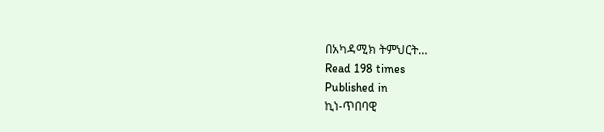በአካዳሚክ ትምህርት…
Read 198 times
Published in
ኪነ-ጥበባዊ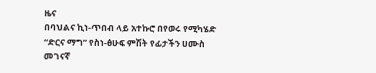ዜና
በባህልና ኪነ-ጥበብ ላይ አተኩሮ በየወሩ የሚካሄድ “ድርና ማግ” የስነ-ፅሁፍ ምሽት የፊታችን ሀሙስ መገናኛ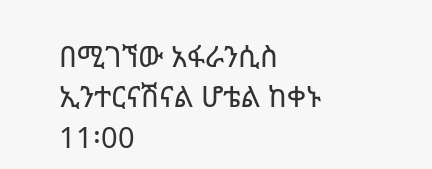በሚገኘው አፋራንሲስ ኢንተርናሽናል ሆቴል ከቀኑ 11፡00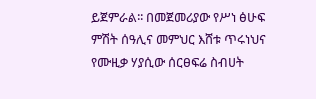ይጀምራል፡፡ በመጀመሪያው የሥነ ፅሁፍ ምሽት ሰዓሊና መምህር እሸቱ ጥሩነህና የሙዚቃ ሃያሲው ሰርፀፍሬ ስብሀት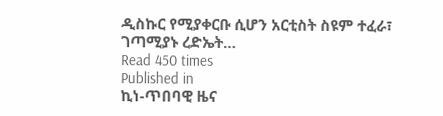ዲስኩር የሚያቀርቡ ሲሆን አርቲስት ስዩም ተፈራ፣ ገጣሚያኑ ረድኤት…
Read 450 times
Published in
ኪነ-ጥበባዊ ዜና